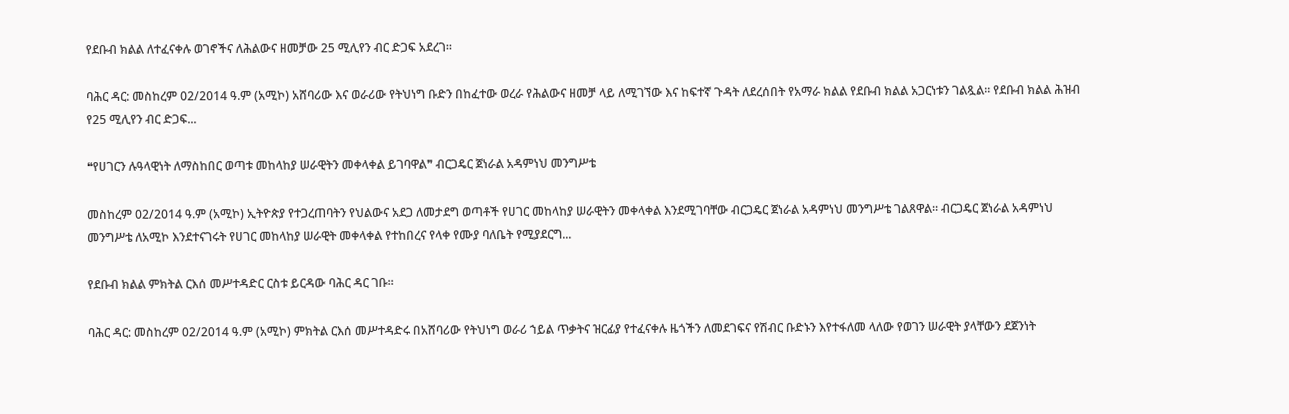የደቡብ ክልል ለተፈናቀሉ ወገኖችና ለሕልውና ዘመቻው 25 ሚሊየን ብር ድጋፍ አደረገ።

ባሕር ዳር: መስከረም 02/2014 ዓ.ም (አሚኮ) አሸባሪው እና ወራሪው የትህነግ ቡድን በከፈተው ወረራ የሕልውና ዘመቻ ላይ ለሚገኘው እና ከፍተኛ ጉዳት ለደረሰበት የአማራ ክልል የደቡብ ክልል አጋርነቱን ገልጿል። የደቡብ ክልል ሕዝብ የ25 ሚሊየን ብር ድጋፍ...

❝የሀገርን ሉዓላዊነት ለማስከበር ወጣቱ መከላከያ ሠራዊትን መቀላቀል ይገባዋል❞ ብርጋዴር ጀነራል አዳምነህ መንግሥቴ

መስከረም 02/2014 ዓ.ም (አሚኮ) ኢትዮጵያ የተጋረጠባትን የህልውና አደጋ ለመታደግ ወጣቶች የሀገር መከላከያ ሠራዊትን መቀላቀል እንደሚገባቸው ብርጋዴር ጀነራል አዳምነህ መንግሥቴ ገልጸዋል። ብርጋዴር ጀነራል አዳምነህ መንግሥቴ ለአሚኮ እንደተናገሩት የሀገር መከላከያ ሠራዊት መቀላቀል የተከበረና የላቀ የሙያ ባለቤት የሚያደርግ...

የደቡብ ክልል ምክትል ርእሰ መሥተዳድር ርስቱ ይርዳው ባሕር ዳር ገቡ።

ባሕር ዳር: መስከረም 02/2014 ዓ.ም (አሚኮ) ምክትል ርእሰ መሥተዳድሩ በአሸባሪው የትህነግ ወራሪ ኀይል ጥቃትና ዝርፊያ የተፈናቀሉ ዜጎችን ለመደገፍና የሽብር ቡድኑን እየተፋለመ ላለው የወገን ሠራዊት ያላቸውን ደጀንነት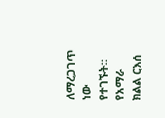ለማረጋገጥ ነው የተገኙት። የአማራ ክልል ርእሰ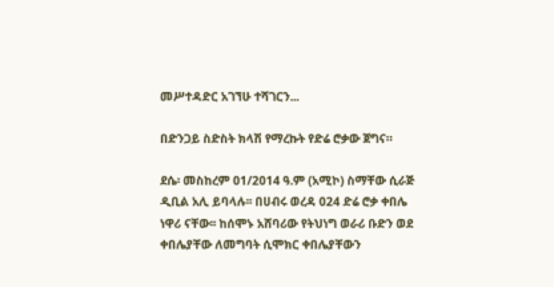መሥተዳድር አገኘሁ ተሻገርን...

በድንጋይ ስድስት ክላሽ የማረኩት የድሬ ሮቃው ጀግና።

ደሴ፡ መስከረም 01/2014 ዓ.ም (አሚኮ) ስማቸው ሲራጅ ዲቢል አሊ ይባላሉ፡፡ በሀብሩ ወረዳ 024 ድሬ ሮቃ ቀበሌ ነዋሪ ናቸው፡፡ ከሰሞኑ አሸባሪው የትህነግ ወራሪ ቡድን ወደ ቀበሌያቸው ለመግባት ሲሞክር ቀበሌያቸውን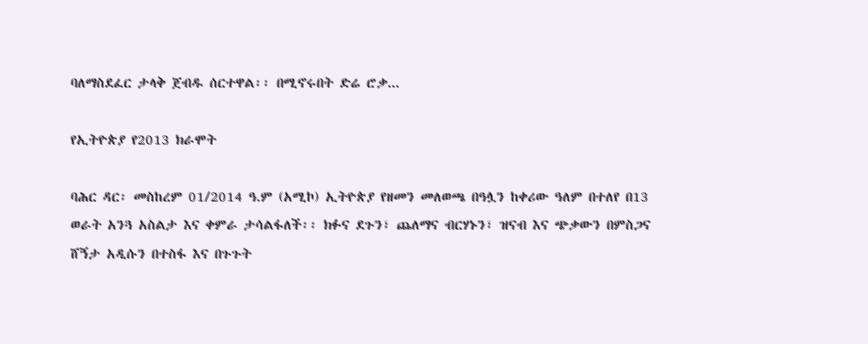ባለማስደፈር ታላቅ ጀብዱ ሰርተዋል፡፡ በሚኖሩበት ድሬ ሮቃ...

የኢትዮጵያ የ2013 ክራሞት

ባሕር ዳር፡ መስከረም 01/2014 ዓ.ም (አሚኮ) ኢትዮጵያ የዘመን መለወጫ በዓሏን ከቀሪው ዓለም በተለየ በ13 ወራት አንጓ አስልታ እና ቀምራ ታሳልፋለች፡፡ ክፉና ደጉን፣ ጨለማና ብርሃኑን፣ ዝናብ እና ጭቃውን በምስጋና ሸኝታ አዲሱን በተስፋ እና በጉጉት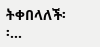ትቀበላለች፡፡...